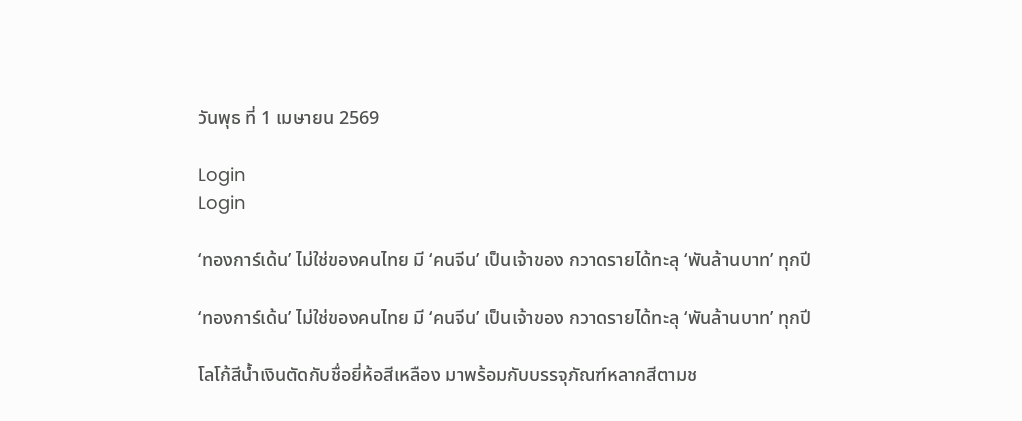วันพุธ ที่ 1 เมษายน 2569

Login
Login

‘ทองการ์เด้น’ ไม่ใช่ของคนไทย มี ‘คนจีน’ เป็นเจ้าของ กวาดรายได้ทะลุ ‘พันล้านบาท’ ทุกปี

‘ทองการ์เด้น’ ไม่ใช่ของคนไทย มี ‘คนจีน’ เป็นเจ้าของ กวาดรายได้ทะลุ ‘พันล้านบาท’ ทุกปี

โลโก้สีน้ำเงินตัดกับชื่อยี่ห้อสีเหลือง มาพร้อมกับบรรจุภัณฑ์หลากสีตามช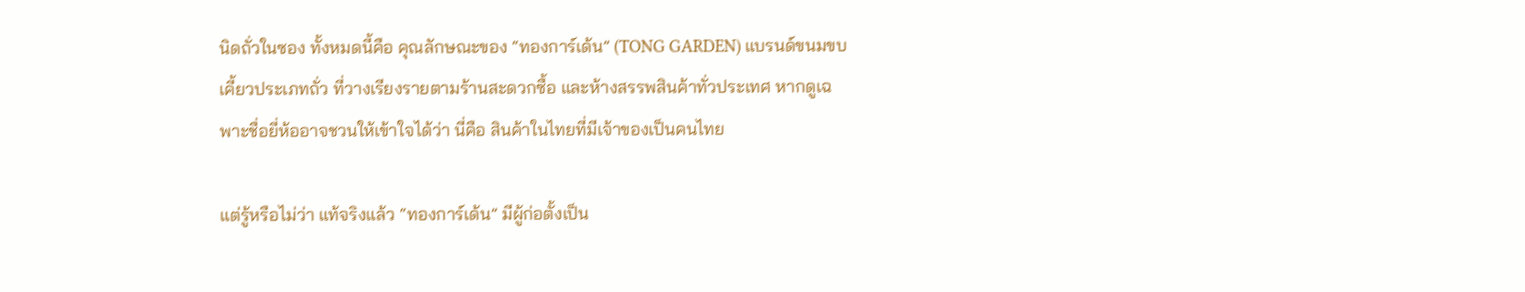นิดถั่วในซอง ทั้งหมดนี้คือ คุณลักษณะของ “ทองการ์เด้น” (TONG GARDEN) แบรนด์ขนมขบเคี้ยวประเภทถั่ว ที่วางเรียงรายตามร้านสะดวกซื้อ และห้างสรรพสินค้าทั่วประเทศ หากดูเฉพาะชื่อยี่ห้ออาจชวนให้เข้าใจได้ว่า นี่คือ สินค้าในไทยที่มีเจ้าของเป็นคนไทย

แต่รู้หรือไม่ว่า แท้จริงแล้ว “ทองการ์เด้น” มีผู้ก่อตั้งเป็น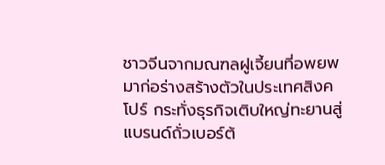ชาวจีนจากมณฑลฝูเจี้ยนที่อพยพมาก่อร่างสร้างตัวในประเทศสิงคโปร์ กระทั่งธุรกิจเติบใหญ่ทะยานสู่แบรนด์ถั่วเบอร์ต้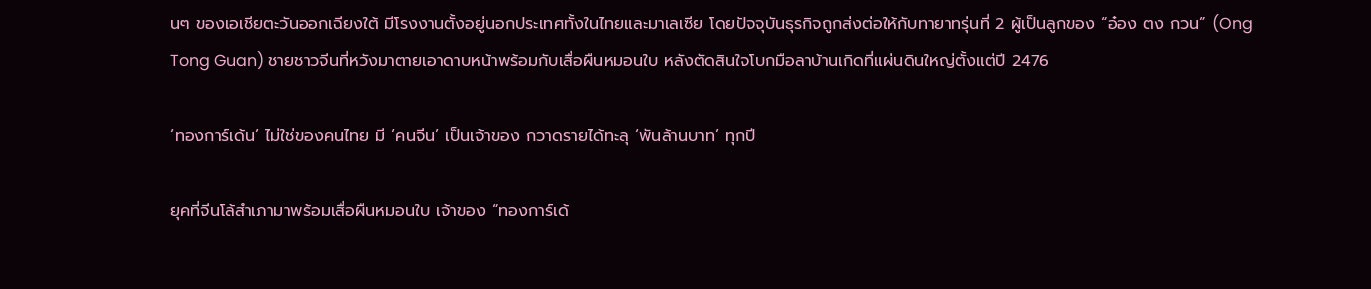นๆ ของเอเชียตะวันออกเฉียงใต้ มีโรงงานตั้งอยู่นอกประเทศทั้งในไทยและมาเลเซีย โดยปัจจุบันธุรกิจถูกส่งต่อให้กับทายาทรุ่นที่ 2 ผู้เป็นลูกของ “อ๋อง ตง กวน” (Ong Tong Guan) ชายชาวจีนที่หวังมาตายเอาดาบหน้าพร้อมกับเสื่อผืนหมอนใบ หลังตัดสินใจโบกมือลาบ้านเกิดที่แผ่นดินใหญ่ตั้งแต่ปี 2476

‘ทองการ์เด้น’ ไม่ใช่ของคนไทย มี ‘คนจีน’ เป็นเจ้าของ กวาดรายได้ทะลุ ‘พันล้านบาท’ ทุกปี

ยุคที่จีนโล้สำเภามาพร้อมเสื่อผืนหมอนใบ เจ้าของ “ทองการ์เด้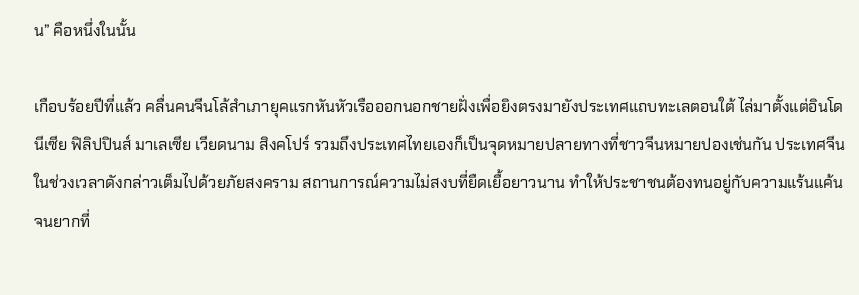น” คือหนึ่งในนั้น

เกือบร้อยปีที่แล้ว คลื่นคนจีนโล้สำเภายุคแรกหันหัวเรือออกนอกชายฝั่งเพื่อยิงตรงมายังประเทศแถบทะเลตอนใต้ ไล่มาตั้งแต่อินโดนีเซีย ฟิลิปปินส์ มาเลเซีย เวียดนาม สิงคโปร์ รวมถึงประเทศไทยเองก็เป็นจุดหมายปลายทางที่ชาวจีนหมายปองเช่นกัน ประเทศจีนในช่วงเวลาดังกล่าวเต็มไปด้วยภัยสงคราม สถานการณ์ความไม่สงบที่ยืดเยื้อยาวนาน ทำให้ประชาชนต้องทนอยู่กับความแร้นแค้นจนยากที่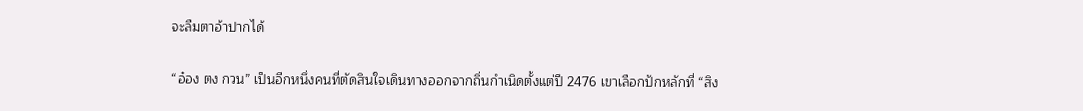จะลืมตาอ้าปากได้

“อ๋อง ตง กวน” เป็นอีกหนึ่งคนที่ตัดสินใจเดินทางออกจากถิ่นกำเนิดตั้งแต่ปี 2476 เขาเลือกปักหลักที่ “สิง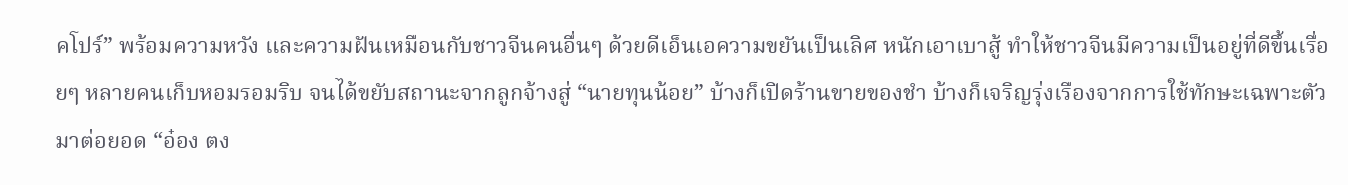คโปร์” พร้อมความหวัง และความฝันเหมือนกับชาวจีนคนอื่นๆ ด้วยดีเอ็นเอความขยันเป็นเลิศ หนักเอาเบาสู้ ทำให้ชาวจีนมีความเป็นอยู่ที่ดีขึ้นเรื่อยๆ หลายคนเก็บหอมรอมริบ จนได้ขยับสถานะจากลูกจ้างสู่ “นายทุนน้อย” บ้างก็เปิดร้านขายของชำ บ้างก็เจริญรุ่งเรืองจากการใช้ทักษะเฉพาะตัวมาต่อยอด “อ๋อง ตง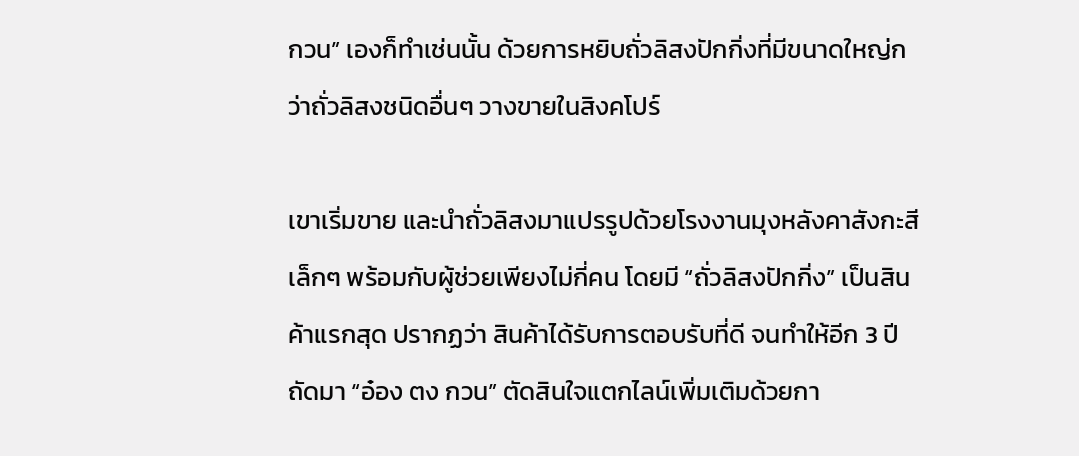กวน” เองก็ทำเช่นนั้น ด้วยการหยิบถั่วลิสงปักกิ่งที่มีขนาดใหญ่กว่าถั่วลิสงชนิดอื่นๆ วางขายในสิงคโปร์

เขาเริ่มขาย และนำถั่วลิสงมาแปรรูปด้วยโรงงานมุงหลังคาสังกะสีเล็กๆ พร้อมกับผู้ช่วยเพียงไม่กี่คน โดยมี “ถั่วลิสงปักกิ่ง” เป็นสินค้าแรกสุด ปรากฏว่า สินค้าได้รับการตอบรับที่ดี จนทำให้อีก 3 ปีถัดมา “อ๋อง ตง กวน” ตัดสินใจแตกไลน์เพิ่มเติมด้วยกา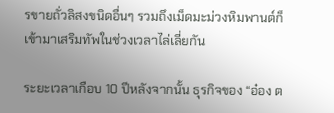รขายถั่วลิสงขนิดอื่นๆ รวมถึงเม็ดมะม่วงหิมพานต์ก็เข้ามาเสริมทัพในช่วงเวลาไล่เลี่ยกัน

ระยะเวลาเกือบ 10 ปีหลังจากนั้น ธุรกิจของ “อ๋อง ต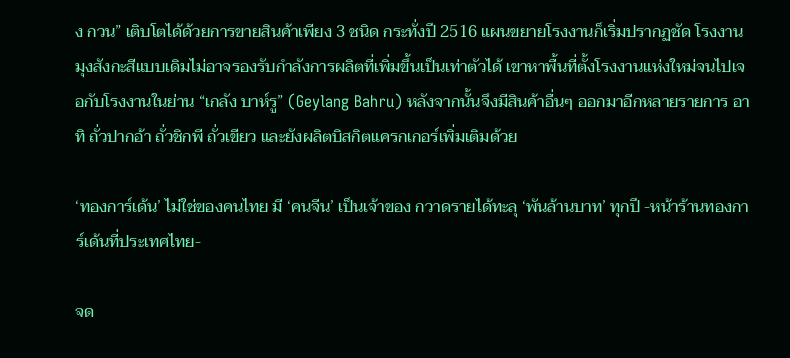ง กวน” เติบโตได้ด้วยการขายสินค้าเพียง 3 ชนิด กระทั่งปี 2516 แผนขยายโรงงานก็เริ่มปรากฏชัด โรงงานมุงสังกะสีแบบเดิมไม่อาจรองรับกำลังการผลิตที่เพิ่มขึ้นเป็นเท่าตัวได้ เขาหาพื้นที่ตั้งโรงงานแห่งใหม่จนไปเจอกับโรงงานในย่าน “เกลัง บาห์รู” (Geylang Bahru) หลังจากนั้นจึงมีสินค้าอื่นๆ ออกมาอีกหลายรายการ อาทิ ถั่วปากอ้า ถั่วชิกพี ถั่วเขียว และยังผลิตบิสกิตแครกเกอร์เพิ่มเติมด้วย

‘ทองการ์เด้น’ ไม่ใช่ของคนไทย มี ‘คนจีน’ เป็นเจ้าของ กวาดรายได้ทะลุ ‘พันล้านบาท’ ทุกปี -หน้าร้านทองการ์เด้นที่ประเทศไทย-

จด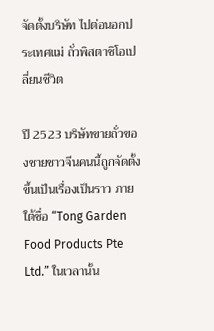จัดตั้งบริษัท ไปต่อนอกประเทศแม่ ถั่วพิสตาชิโอเปลี่ยนชีวิต

ปี 2523 บริษัทขายถั่วของชายชาวจีนคนนี้ถูกจัดตั้งขึ้นเป็นเรื่องเป็นราว ภายใต้ชื่อ “Tong Garden Food Products Pte Ltd.” ในเวลานั้น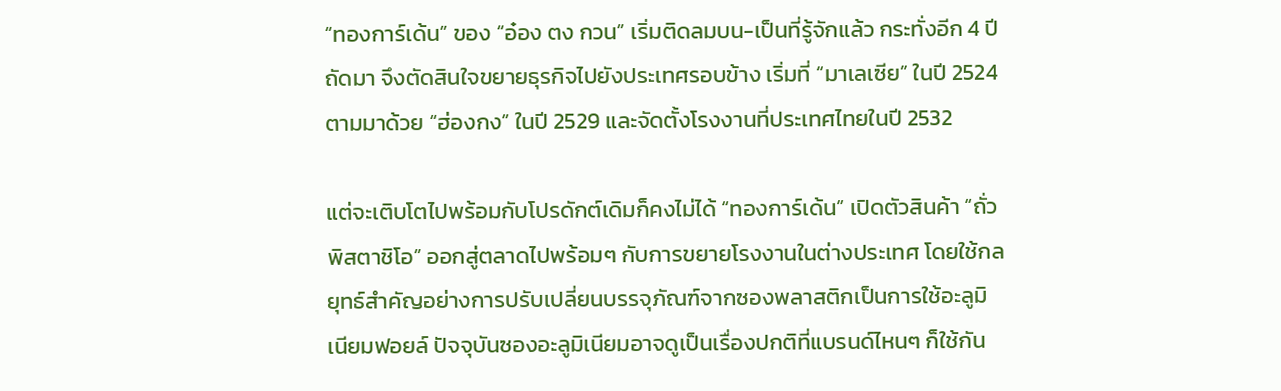“ทองการ์เด้น” ของ “อ๋อง ตง กวน” เริ่มติดลมบน-เป็นที่รู้จักแล้ว กระทั่งอีก 4 ปีถัดมา จึงตัดสินใจขยายธุรกิจไปยังประเทศรอบข้าง เริ่มที่ “มาเลเซีย” ในปี 2524 ตามมาด้วย “ฮ่องกง” ในปี 2529 และจัดตั้งโรงงานที่ประเทศไทยในปี 2532

แต่จะเติบโตไปพร้อมกับโปรดักต์เดิมก็คงไม่ได้ “ทองการ์เด้น” เปิดตัวสินค้า “ถั่วพิสตาชิโอ” ออกสู่ตลาดไปพร้อมๆ กับการขยายโรงงานในต่างประเทศ โดยใช้กลยุทธ์สำคัญอย่างการปรับเปลี่ยนบรรจุภัณฑ์จากซองพลาสติกเป็นการใช้อะลูมิเนียมฟอยล์ ปัจจุบันซองอะลูมิเนียมอาจดูเป็นเรื่องปกติที่แบรนด์ไหนๆ ก็ใช้กัน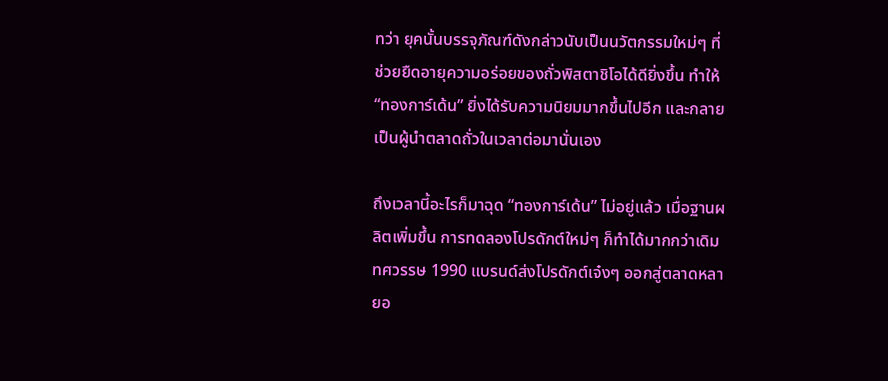ทว่า ยุคนั้นบรรจุภัณฑ์ดังกล่าวนับเป็นนวัตกรรมใหม่ๆ ที่ช่วยยืดอายุความอร่อยของถั่วพิสตาชิโอได้ดียิ่งขึ้น ทำให้ “ทองการ์เด้น” ยิ่งได้รับความนิยมมากขึ้นไปอีก และกลายเป็นผู้นำตลาดถั่วในเวลาต่อมานั่นเอง

ถึงเวลานี้อะไรก็มาฉุด “ทองการ์เด้น” ไม่อยู่แล้ว เมื่อฐานผลิตเพิ่มขึ้น การทดลองโปรดักต์ใหม่ๆ ก็ทำได้มากกว่าเดิม ทศวรรษ 1990 แบรนด์ส่งโปรดักต์เจ๋งๆ ออกสู่ตลาดหลายอ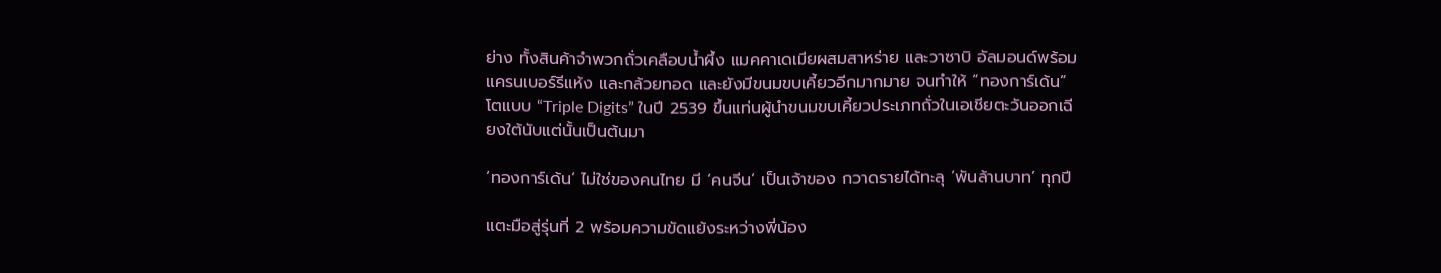ย่าง ทั้งสินค้าจำพวกถั่วเคลือบน้ำผึ้ง แมคคาเดเมียผสมสาหร่าย และวาซาบิ อัลมอนด์พร้อมแครนเบอร์รีแห้ง และกล้วยทอด และยังมีขนมขบเคี้ยวอีกมากมาย จนทำให้ “ทองการ์เด้น” โตแบบ “Triple Digits” ในปี 2539 ขึ้นแท่นผู้นำขนมขบเคี้ยวประเภทถั่วในเอเชียตะวันออกเฉียงใต้นับแต่นั้นเป็นต้นมา

‘ทองการ์เด้น’ ไม่ใช่ของคนไทย มี ‘คนจีน’ เป็นเจ้าของ กวาดรายได้ทะลุ ‘พันล้านบาท’ ทุกปี

แตะมือสู่รุ่นที่ 2 พร้อมความขัดแย้งระหว่างพี่น้อง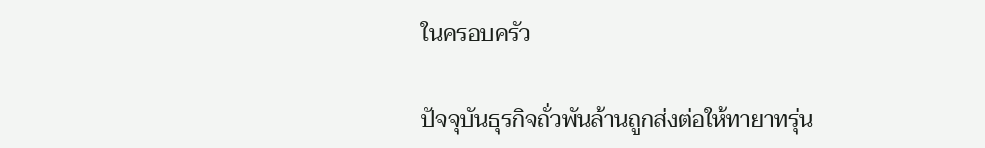ในครอบครัว

ปัจจุบันธุรกิจถั่วพันล้านถูกส่งต่อให้ทายาทรุ่น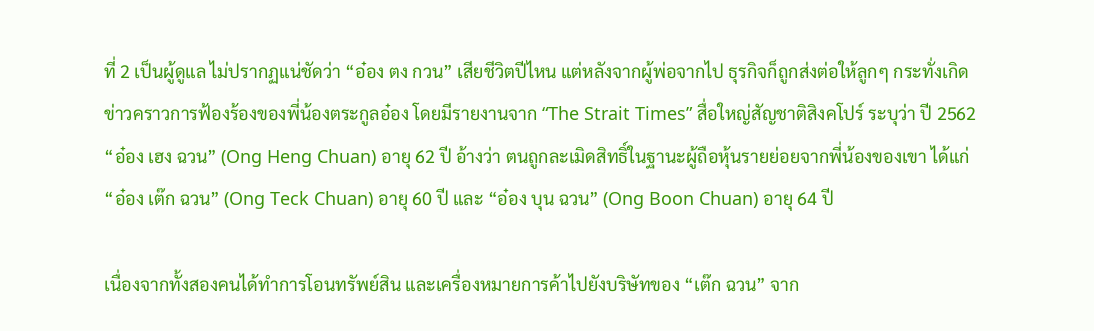ที่ 2 เป็นผู้ดูแล ไม่ปรากฏแน่ชัดว่า “อ๋อง ตง กวน” เสียชีวิตปีไหน แต่หลังจากผู้พ่อจากไป ธุรกิจก็ถูกส่งต่อให้ลูกๆ กระทั่งเกิดข่าวคราวการฟ้องร้องของพี่น้องตระกูลอ๋อง โดยมีรายงานจาก “The Strait Times” สื่อใหญ่สัญชาติสิงคโปร์ ระบุว่า ปี 2562 “อ๋อง เฮง ฉวน” (Ong Heng Chuan) อายุ 62 ปี อ้างว่า ตนถูกละเมิดสิทธิ์ในฐานะผู้ถือหุ้นรายย่อยจากพี่น้องของเขา ได้แก่ “อ๋อง เต๊ก ฉวน” (Ong Teck Chuan) อายุ 60 ปี และ “อ๋อง บุน ฉวน” (Ong Boon Chuan) อายุ 64 ปี

เนื่องจากทั้งสองคนได้ทำการโอนทรัพย์สิน และเครื่องหมายการค้าไปยังบริษัทของ “เต๊ก ฉวน” จาก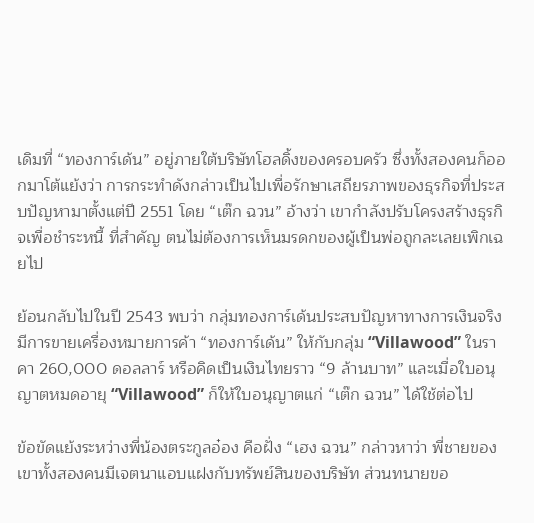เดิมที่ “ทองการ์เด้น” อยู่ภายใต้บริษัทโฮลดิ้งของครอบครัว ซึ่งทั้งสองคนก็ออกมาโต้แย้งว่า การกระทำดังกล่าวเป็นไปเพื่อรักษาเสถียรภาพของธุรกิจที่ประสบปัญหามาตั้งแต่ปี 2551 โดย “เต๊ก ฉวน” อ้างว่า เขากำลังปรับโครงสร้างธุรกิจเพื่อชำระหนี้ ที่สำคัญ ตนไม่ต้องการเห็นมรดกของผู้เป็นพ่อถูกละเลยเพิกเฉยไป

ย้อนกลับไปในปี 2543 พบว่า กลุ่มทองการ์เด้นประสบปัญหาทางการเงินจริง มีการขายเครื่องหมายการค้า “ทองการ์เด้น” ให้กับกลุ่ม “Villawood” ในราคา 260,000 ดอลลาร์ หรือคิดเป็นเงินไทยราว “9 ล้านบาท” และเมื่อใบอนุญาตหมดอายุ “Villawood” ก็ให้ใบอนุญาตแก่ “เต๊ก ฉวน” ได้ใช้ต่อไป

ข้อขัดแย้งระหว่างพี่น้องตระกูลอ๋อง คือฝั่ง “เฮง ฉวน” กล่าวหาว่า พี่ชายของเขาทั้งสองคนมีเจตนาแอบแฝงกับทรัพย์สินของบริษัท ส่วนทนายขอ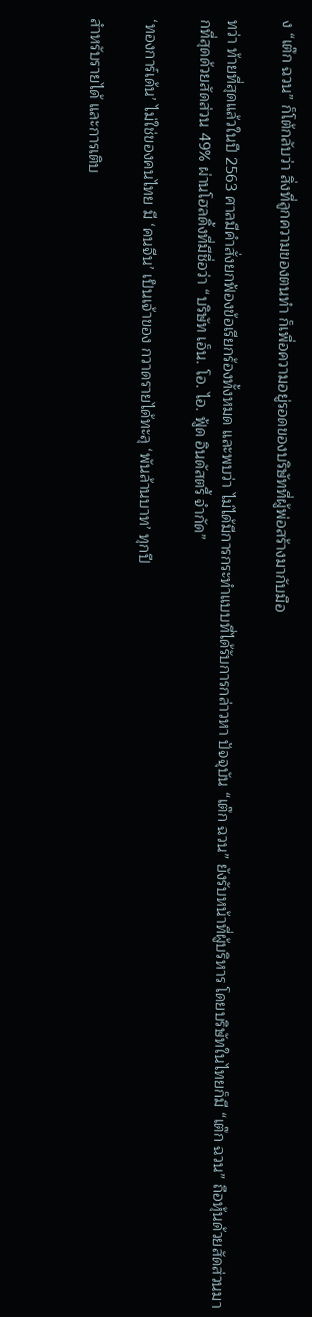ง “เต๊ก ฉวน” ก็โต้กลับว่า สิ่งที่ลูกความของตนทำ ก็เพื่อความอยู่รอดของบริษัทที่ผู้พ่อสร้างมากับมือ

ทว่า ท้ายที่สุดแล้วในปี 2563 ศาลมีคำสั่งยกฟ้องข้อเรียกร้องทั้งหมด และพบว่า ไม่ได้มีการกระทำแบบที่ได้รับการกล่าวหา ปัจจุบัน “เต๊ก ฉวน” ยังรับหน้าที่ผู้บริหาร โดยบริษัทในไทยก็มี “เต๊ก ฉวน” ถือหุ้นด้วยสัดส่วนมากที่สุดด้วยสัดส่วน 49% ผ่านโฮลดิ้งที่มีชื่อว่า “บริษัท เอ็น. โอ. ไอ. ฟู้ด อินดัสตรี้ จำกัด”

‘ทองการ์เด้น’ ไม่ใช่ของคนไทย มี ‘คนจีน’ เป็นเจ้าของ กวาดรายได้ทะลุ ‘พันล้านบาท’ ทุกปี

สำหรับรายได้ และการเติบ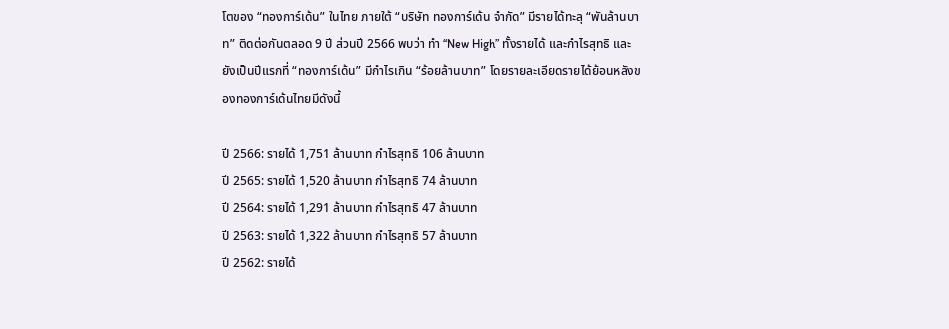โตของ “ทองการ์เด้น” ในไทย ภายใต้ “บริษัท ทองการ์เด้น จำกัด” มีรายได้ทะลุ “พันล้านบาท” ติดต่อกันตลอด 9 ปี ส่วนปี 2566 พบว่า ทำ “New High” ทั้งรายได้ และกำไรสุทธิ และยังเป็นปีแรกที่ “ทองการ์เด้น” มีกำไรเกิน “ร้อยล้านบาท” โดยรายละเอียดรายได้ย้อนหลังของทองการ์เด้นไทยมีดังนี้

ปี 2566: รายได้ 1,751 ล้านบาท กำไรสุทธิ 106 ล้านบาท
ปี 2565: รายได้ 1,520 ล้านบาท กำไรสุทธิ 74 ล้านบาท
ปี 2564: รายได้ 1,291 ล้านบาท กำไรสุทธิ 47 ล้านบาท
ปี 2563: รายได้ 1,322 ล้านบาท กำไรสุทธิ 57 ล้านบาท
ปี 2562: รายได้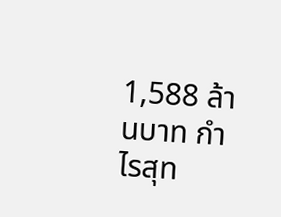1,588 ล้านบาท กำไรสุท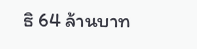ธิ 64 ล้านบาท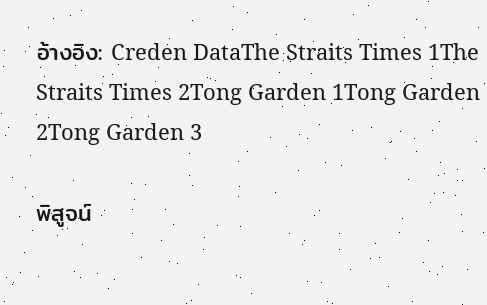อ้างอิง: Creden DataThe Straits Times 1The Straits Times 2Tong Garden 1Tong Garden 2Tong Garden 3

พิสูจน์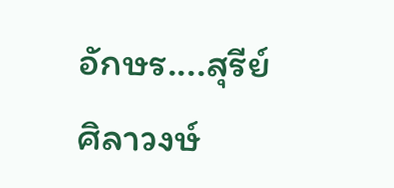อักษร....สุรีย์  ศิลาวงษ์